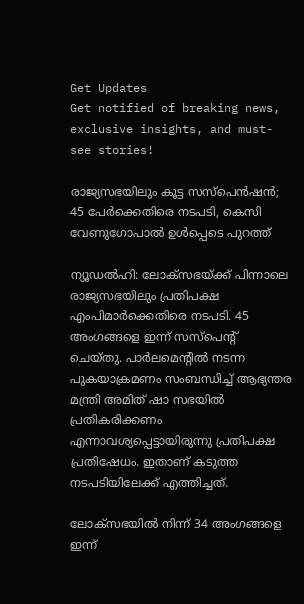Get Updates
Get notified of breaking news, exclusive insights, and must-see stories!

രാജ്യസഭയിലും കൂട്ട സസ്‌പെന്‍ഷന്‍; 45 പേര്‍ക്കെതിരെ നടപടി, കെസി വേണുഗോപാല്‍ ഉള്‍പ്പെടെ പുറത്ത്

ന്യൂഡല്‍ഹി: ലോക്‌സഭയ്ക്ക് പിന്നാലെ രാജ്യസഭയിലും പ്രതിപക്ഷ എംപിമാര്‍ക്കെതിരെ നടപടി. 45 അംഗങ്ങളെ ഇന്ന് സസ്‌പെന്റ് ചെയ്തു. പാര്‍ലമെന്റില്‍ നടന്ന പുകയാക്രമണം സംബന്ധിച്ച് ആഭ്യന്തര മന്ത്രി അമിത് ഷാ സഭയില്‍ പ്രതികരിക്കണം എന്നാവശ്യപ്പെട്ടായിരുന്നു പ്രതിപക്ഷ പ്രതിഷേധം. ഇതാണ് കടുത്ത നടപടിയിലേക്ക് എത്തിച്ചത്.

ലോക്‌സഭയില്‍ നിന്ന് 34 അംഗങ്ങളെ ഇന്ന്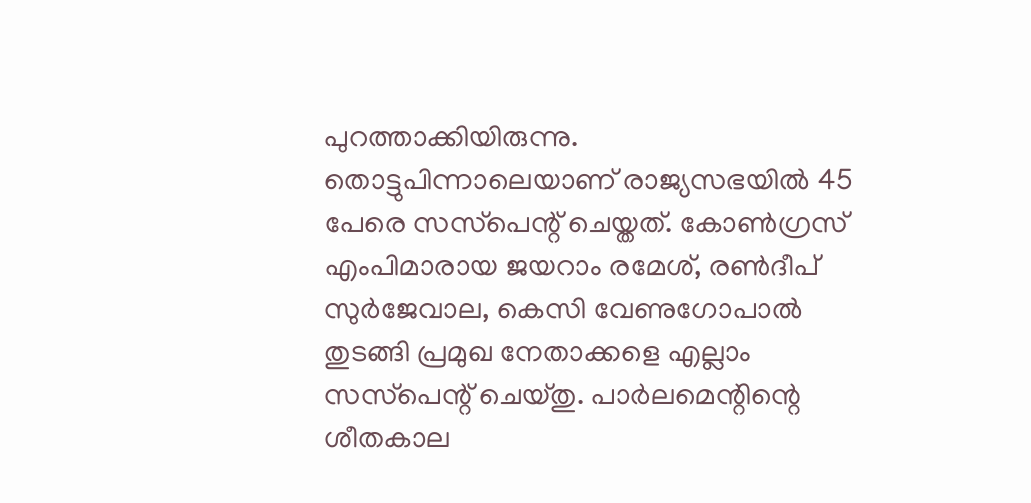പുറത്താക്കിയിരുന്നു. തൊട്ടുപിന്നാലെയാണ് രാജ്യസഭയില്‍ 45 പേരെ സസ്‌പെന്റ് ചെയ്തത്. കോണ്‍ഗ്രസ് എംപിമാരായ ജയറാം രമേശ്, രണ്‍ദീപ് സുര്‍ജേവാല, കെസി വേണുഗോപാല്‍ തുടങ്ങി പ്രമുഖ നേതാക്കളെ എല്ലാം സസ്‌പെന്റ് ചെയ്തു. പാര്‍ലമെന്റിന്റെ ശീതകാല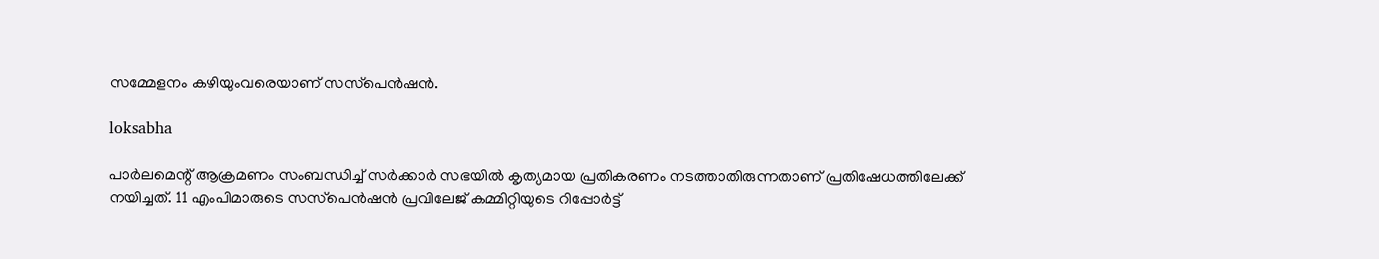സമ്മേളനം കഴിയുംവരെയാണ് സസ്‌പെന്‍ഷന്‍.

loksabha

പാര്‍ലമെന്റ് ആക്രമണം സംബന്ധിച്ച് സര്‍ക്കാര്‍ സഭയില്‍ കൃത്യമായ പ്രതികരണം നടത്താതിരുന്നതാണ് പ്രതിഷേധത്തിലേക്ക് നയിച്ചത്. 11 എംപിമാരുടെ സസ്‌പെന്‍ഷന്‍ പ്രവിലേജ് കമ്മിറ്റിയുടെ റിപ്പോര്‍ട്ട്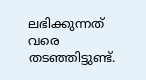ലഭിക്കുന്നത് വരെ തടഞ്ഞിട്ടുണ്ട്.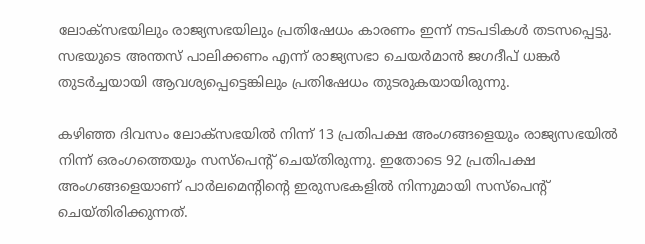ലോക്‌സഭയിലും രാജ്യസഭയിലും പ്രതിഷേധം കാരണം ഇന്ന് നടപടികള്‍ തടസപ്പെട്ടു. സഭയുടെ അന്തസ് പാലിക്കണം എന്ന് രാജ്യസഭാ ചെയര്‍മാന്‍ ജഗദീപ് ധങ്കര്‍ തുടര്‍ച്ചയായി ആവശ്യപ്പെട്ടെങ്കിലും പ്രതിഷേധം തുടരുകയായിരുന്നു.

കഴിഞ്ഞ ദിവസം ലോക്‌സഭയില്‍ നിന്ന് 13 പ്രതിപക്ഷ അംഗങ്ങളെയും രാജ്യസഭയില്‍ നിന്ന് ഒരംഗത്തെയും സസ്‌പെന്റ് ചെയ്തിരുന്നു. ഇതോടെ 92 പ്രതിപക്ഷ അംഗങ്ങളെയാണ് പാര്‍ലമെന്റിന്റെ ഇരുസഭകളില്‍ നിന്നുമായി സസ്‌പെന്റ് ചെയ്തിരിക്കുന്നത്.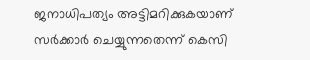ജനാധിപത്യം അട്ടിമറിക്കുകയാണ് സര്‍ക്കാര്‍ ചെയ്യുന്നതെന്ന് കെസി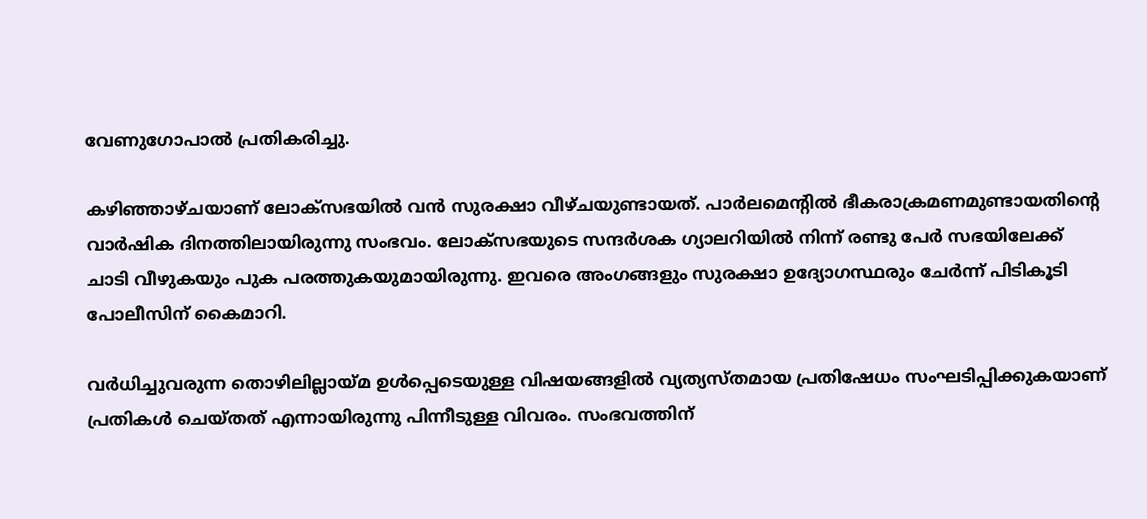വേണുഗോപാല്‍ പ്രതികരിച്ചു.

കഴിഞ്ഞാഴ്ചയാണ് ലോക്‌സഭയില്‍ വന്‍ സുരക്ഷാ വീഴ്ചയുണ്ടായത്. പാര്‍ലമെന്റില്‍ ഭീകരാക്രമണമുണ്ടായതിന്റെ വാര്‍ഷിക ദിനത്തിലായിരുന്നു സംഭവം. ലോക്‌സഭയുടെ സന്ദര്‍ശക ഗ്യാലറിയില്‍ നിന്ന് രണ്ടു പേര്‍ സഭയിലേക്ക് ചാടി വീഴുകയും പുക പരത്തുകയുമായിരുന്നു. ഇവരെ അംഗങ്ങളും സുരക്ഷാ ഉദ്യോഗസ്ഥരും ചേര്‍ന്ന് പിടികൂടി പോലീസിന് കൈമാറി.

വര്‍ധിച്ചുവരുന്ന തൊഴിലില്ലായ്മ ഉള്‍പ്പെടെയുള്ള വിഷയങ്ങളില്‍ വ്യത്യസ്തമായ പ്രതിഷേധം സംഘടിപ്പിക്കുകയാണ് പ്രതികള്‍ ചെയ്തത് എന്നായിരുന്നു പിന്നീടുള്ള വിവരം. സംഭവത്തിന്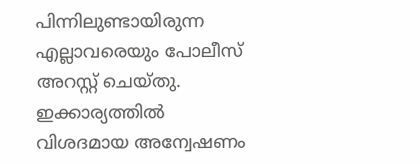പിന്നിലുണ്ടായിരുന്ന എല്ലാവരെയും പോലീസ് അറസ്റ്റ് ചെയ്തു. ഇക്കാര്യത്തില്‍ വിശദമായ അന്വേഷണം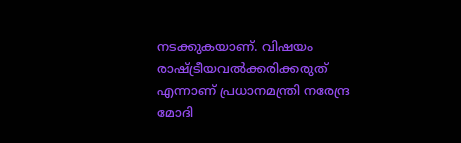നടക്കുകയാണ്. വിഷയം രാഷ്ട്രീയവല്‍ക്കരിക്കരുത് എന്നാണ് പ്രധാനമന്ത്രി നരേന്ദ്ര മോദി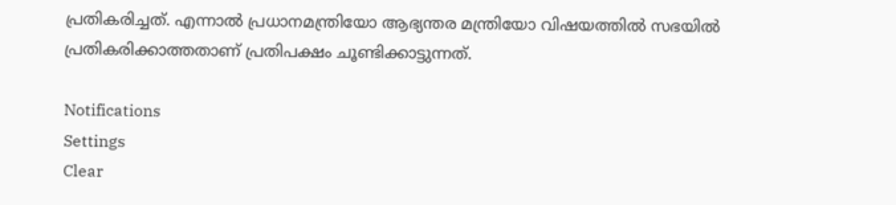പ്രതികരിച്ചത്. എന്നാല്‍ പ്രധാനമന്ത്രിയോ ആഭ്യന്തര മന്ത്രിയോ വിഷയത്തില്‍ സഭയില്‍ പ്രതികരിക്കാത്തതാണ് പ്രതിപക്ഷം ചൂണ്ടിക്കാട്ടുന്നത്.

Notifications
Settings
Clear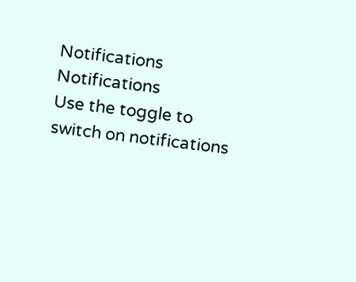Notifications
Notifications
Use the toggle to switch on notifications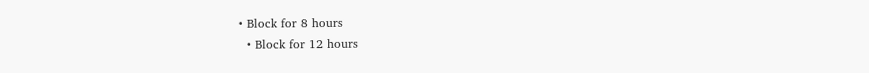• Block for 8 hours
  • Block for 12 hours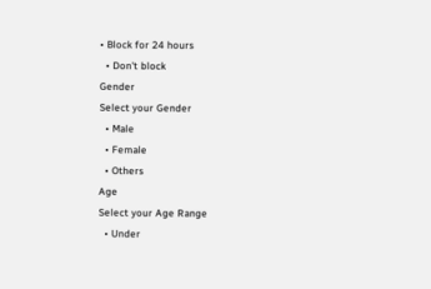• Block for 24 hours
  • Don't block
Gender
Select your Gender
  • Male
  • Female
  • Others
Age
Select your Age Range
  • Under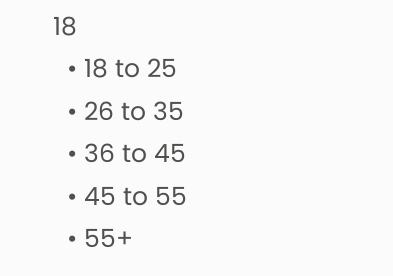18
  • 18 to 25
  • 26 to 35
  • 36 to 45
  • 45 to 55
  • 55+